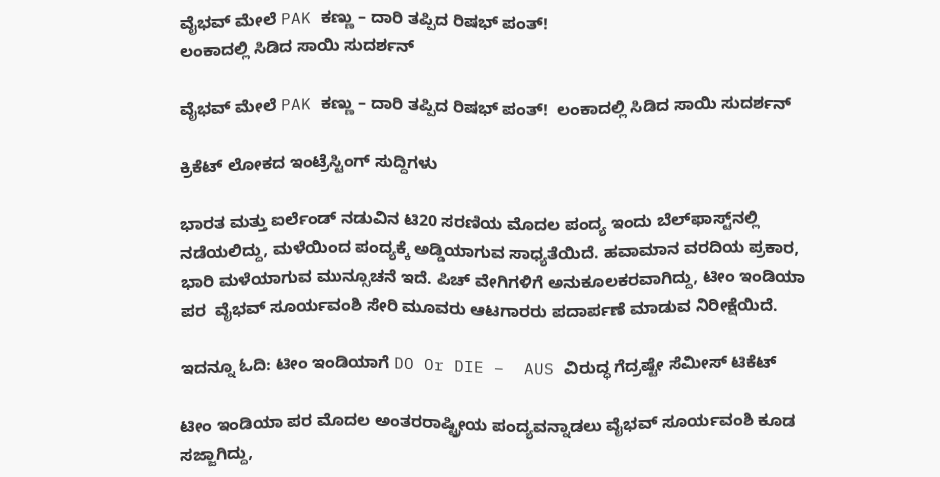ವೈಭವ್‌ ಮೇಲೆ PAK ಕಣ್ಣು – ದಾರಿ ತಪ್ಪಿದ ರಿಷಭ್ ಪಂತ್‌!
ಲಂಕಾದಲ್ಲಿ ಸಿಡಿದ ಸಾಯಿ ಸುದರ್ಶನ್

ವೈಭವ್‌ ಮೇಲೆ PAK ಕಣ್ಣು – ದಾರಿ ತಪ್ಪಿದ ರಿಷಭ್ ಪಂತ್‌!  ಲಂಕಾದಲ್ಲಿ ಸಿಡಿದ ಸಾಯಿ ಸುದರ್ಶನ್

ಕ್ರಿಕೆಟ್ ಲೋಕದ ಇಂಟ್ರೆಸ್ಟಿಂಗ್ ಸುದ್ದಿಗಳು

ಭಾರತ ಮತ್ತು ಐರ್ಲೆಂಡ್ ನಡುವಿನ ಟಿ20 ಸರಣಿಯ ಮೊದಲ ಪಂದ್ಯ ಇಂದು ಬೆಲ್‌ಫಾಸ್ಟ್‌ನಲ್ಲಿ ನಡೆಯಲಿದ್ದು, ಮಳೆಯಿಂದ ಪಂದ್ಯಕ್ಕೆ ಅಡ್ಡಿಯಾಗುವ ಸಾಧ್ಯತೆಯಿದೆ. ಹವಾಮಾನ ವರದಿಯ ಪ್ರಕಾರ, ಭಾರಿ ಮಳೆಯಾಗುವ ಮುನ್ಸೂಚನೆ ಇದೆ. ಪಿಚ್ ವೇಗಿಗಳಿಗೆ ಅನುಕೂಲಕರವಾಗಿದ್ದು, ಟೀಂ ಇಂಡಿಯಾ ಪರ  ವೈಭವ್ ಸೂರ್ಯವಂಶಿ ಸೇರಿ ಮೂವರು ಆಟಗಾರರು ಪದಾರ್ಪಣೆ ಮಾಡುವ ನಿರೀಕ್ಷೆಯಿದೆ.

ಇದನ್ನೂ ಓದಿ: ಟೀಂ ಇಂಡಿಯಾಗೆ DO Or DIE –  AUS ವಿರುದ್ಧ ಗೆದ್ರಷ್ಟೇ ಸೆಮೀಸ್ ಟಿಕೆಟ್

ಟೀಂ ಇಂಡಿಯಾ ಪರ ಮೊದಲ ಅಂತರರಾಷ್ಟ್ರೀಯ ಪಂದ್ಯವನ್ನಾಡಲು ವೈಭವ್ ಸೂರ್ಯವಂಶಿ ಕೂಡ ಸಜ್ಜಾಗಿದ್ದು,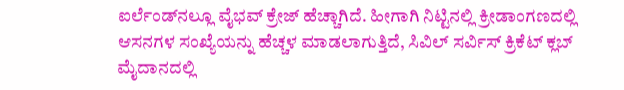ಐರ್ಲೆಂಡ್‌ನಲ್ಲೂ ವೈಭವ್ ಕ್ರೇಜ್ ಹೆಚ್ಚಾಗಿದೆ. ಹೀಗಾಗಿ ನಿಟ್ಟಿನಲ್ಲಿ ಕ್ರೀಡಾಂಗಣದಲ್ಲಿ ಆಸನಗಳ ಸಂಖ್ಯೆಯನ್ನು ಹೆಚ್ಚಳ ಮಾಡಲಾಗುತ್ತಿದೆ, ಸಿವಿಲ್ ಸರ್ವಿಸ್ ಕ್ರಿಕೆಟ್ ಕ್ಲಬ್ ಮೈದಾನದಲ್ಲಿ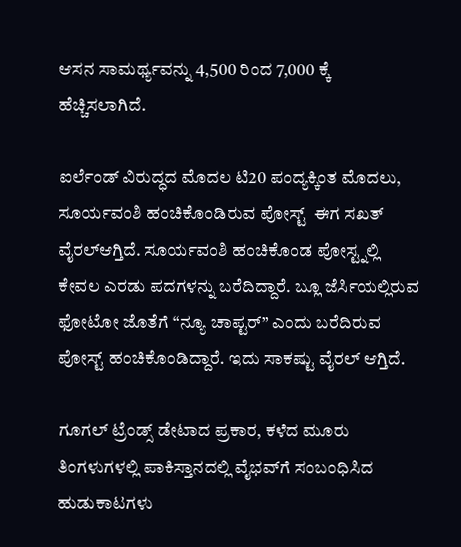ಆಸನ ಸಾಮರ್ಥ್ಯವನ್ನು 4,500 ರಿಂದ 7,000 ಕ್ಕೆ ಹೆಚ್ಚಿಸಲಾಗಿದೆ.

ಐರ್ಲೆಂಡ್ ವಿರುದ್ಧದ ಮೊದಲ ಟಿ20 ಪಂದ್ಯಕ್ಕಿಂತ ಮೊದಲು, ಸೂರ್ಯವಂಶಿ ಹಂಚಿಕೊಂಡಿರುವ ಪೋಸ್ಟ್  ಈಗ ಸಖತ್ ವೈರಲ್ಆಗ್ತಿದೆ. ಸೂರ್ಯವಂಶಿ ಹಂಚಿಕೊಂಡ ಪೋಸ್ಟ್ನಲ್ಲಿ ಕೇವಲ ಎರಡು ಪದಗಳನ್ನು ಬರೆದಿದ್ದಾರೆ. ಬ್ಲೂ ಜೆರ್ಸಿಯಲ್ಲಿರುವ ಫೋಟೋ ಜೊತೆಗೆ “ನ್ಯೂ ಚಾಪ್ಟರ್” ಎಂದು ಬರೆದಿರುವ ಪೋಸ್ಟ್ ಹಂಚಿಕೊಂಡಿದ್ದಾರೆ. ಇದು ಸಾಕಷ್ಟು ವೈರಲ್ ಆಗ್ತಿದೆ.

ಗೂಗಲ್ ಟ್ರೆಂಡ್ಸ್ ಡೇಟಾದ ಪ್ರಕಾರ, ಕಳೆದ ಮೂರು ತಿಂಗಳುಗಳಲ್ಲಿ ಪಾಕಿಸ್ತಾನದಲ್ಲಿ ವೈಭವ್‌ಗೆ ಸಂಬಂಧಿಸಿದ ಹುಡುಕಾಟಗಳು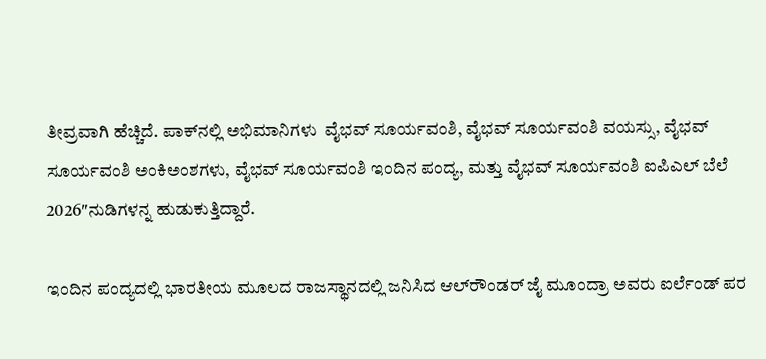ತೀವ್ರವಾಗಿ ಹೆಚ್ಚಿದೆ. ಪಾಕ್‌ನಲ್ಲಿ ಅಭಿಮಾನಿಗಳು  ವೈಭವ್ ಸೂರ್ಯವಂಶಿ, ವೈಭವ್ ಸೂರ್ಯವಂಶಿ ವಯಸ್ಸು, ವೈಭವ್ ಸೂರ್ಯವಂಶಿ ಅಂಕಿಅಂಶಗಳು, ವೈಭವ್ ಸೂರ್ಯವಂಶಿ ಇಂದಿನ ಪಂದ್ಯ, ಮತ್ತು ವೈಭವ್ ಸೂರ್ಯವಂಶಿ ಐಪಿಎಲ್ ಬೆಲೆ 2026″ನುಡಿಗಳನ್ನ ಹುಡುಕುತ್ತಿದ್ದಾರೆ.

ಇಂದಿನ ಪಂದ್ಯದಲ್ಲಿ ಭಾರತೀಯ ಮೂಲದ ರಾಜಸ್ಥಾನದಲ್ಲಿ ಜನಿಸಿದ ಆಲ್‌ರೌಂಡರ್ ಜೈ ಮೂಂದ್ರಾ ಅವರು ಐರ್ಲೆಂಡ್ ಪರ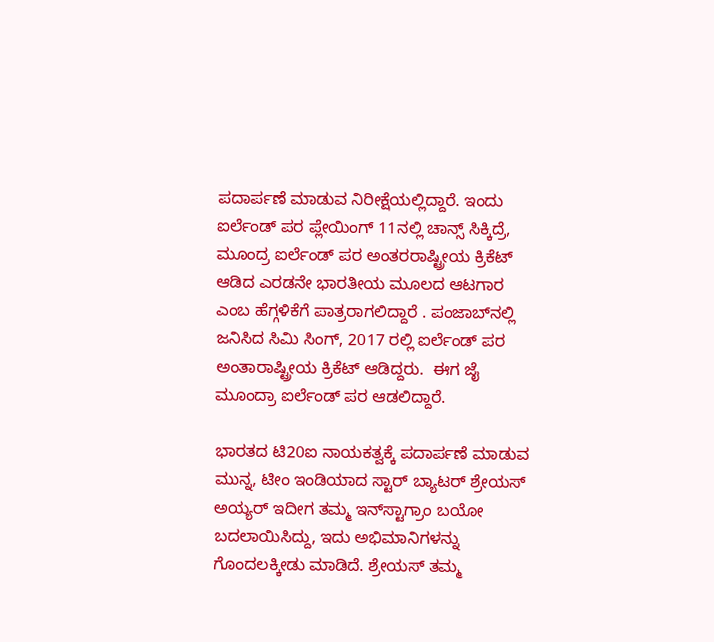ಪದಾರ್ಪಣೆ ಮಾಡುವ ನಿರೀಕ್ಷೆಯಲ್ಲಿದ್ದಾರೆ. ಇಂದು ಐರ್ಲೆಂಡ್ ಪರ ಪ್ಲೇಯಿಂಗ್ 11ನಲ್ಲಿ ಚಾನ್ಸ್ ಸಿಕ್ಕಿದ್ರೆ,  ಮೂಂದ್ರ ಐರ್ಲೆಂಡ್ ಪರ ಅಂತರರಾಷ್ಟ್ರೀಯ ಕ್ರಿಕೆಟ್ ಆಡಿದ ಎರಡನೇ ಭಾರತೀಯ ಮೂಲದ ಆಟಗಾರ ಎಂಬ ಹೆಗ್ಗಳಿಕೆಗೆ ಪಾತ್ರರಾಗಲಿದ್ದಾರೆ . ಪಂಜಾಬ್‌ನಲ್ಲಿ ಜನಿಸಿದ ಸಿಮಿ ಸಿಂಗ್, 2017 ರಲ್ಲಿ ಐರ್ಲೆಂಡ್ ಪರ ಅಂತಾರಾಷ್ಟ್ರೀಯ ಕ್ರಿಕೆಟ್ ಆಡಿದ್ದರು.  ಈಗ ಜೈ ಮೂಂದ್ರಾ ಐರ್ಲೆಂಡ್ ಪರ ಆಡಲಿದ್ದಾರೆ.

ಭಾರತದ ಟಿ20ಐ ನಾಯಕತ್ವಕ್ಕೆ ಪದಾರ್ಪಣೆ ಮಾಡುವ ಮುನ್ನ, ಟೀಂ ಇಂಡಿಯಾದ ಸ್ಟಾರ್ ಬ್ಯಾಟರ್ ಶ್ರೇಯಸ್ ಅಯ್ಯರ್ ಇದೀಗ ತಮ್ಮ ಇನ್‌ಸ್ಟಾಗ್ರಾಂ ಬಯೋ ಬದಲಾಯಿಸಿದ್ದು, ಇದು ಅಭಿಮಾನಿಗಳನ್ನು ಗೊಂದಲಕ್ಕೀಡು ಮಾಡಿದೆ. ಶ್ರೇಯಸ್ ತಮ್ಮ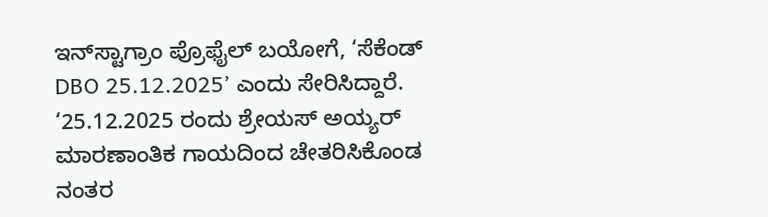ಇನ್‌ಸ್ಟಾಗ್ರಾಂ ಪ್ರೊಫೈಲ್‌ ಬಯೋಗೆ, ‘ಸೆಕೆಂಡ್ DBO 25.12.2025’ ಎಂದು ಸೇರಿಸಿದ್ದಾರೆ. ‘25.12.2025 ರಂದು ಶ್ರೇಯಸ್ ಅಯ್ಯರ್ ಮಾರಣಾಂತಿಕ ಗಾಯದಿಂದ ಚೇತರಿಸಿಕೊಂಡ ನಂತರ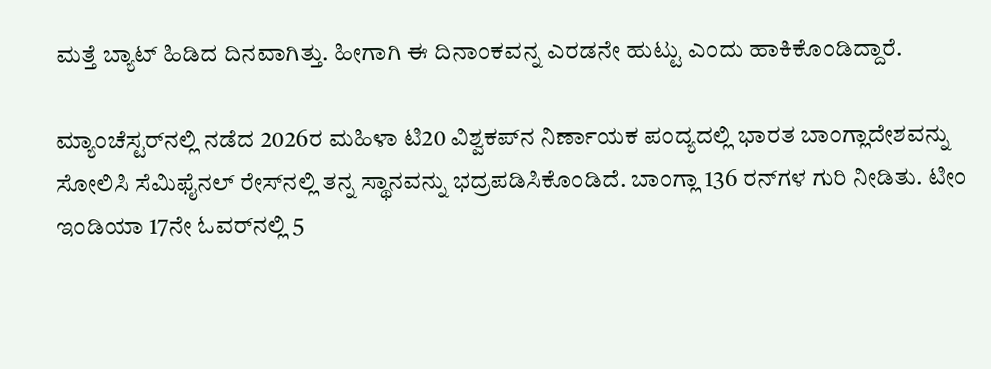ಮತ್ತೆ ಬ್ಯಾಟ್ ಹಿಡಿದ ದಿನವಾಗಿತ್ತು. ಹೀಗಾಗಿ ಈ ದಿನಾಂಕವನ್ನ ಎರಡನೇ ಹುಟ್ಟು ಎಂದು ಹಾಕಿಕೊಂಡಿದ್ದಾರೆ.

ಮ್ಯಾಂಚೆಸ್ಟರ್‌ನಲ್ಲಿ ನಡೆದ 2026ರ ಮಹಿಳಾ ಟಿ20 ವಿಶ್ವಕಪ್‌ನ ನಿರ್ಣಾಯಕ ಪಂದ್ಯದಲ್ಲಿ ಭಾರತ ಬಾಂಗ್ಲಾದೇಶವನ್ನು ಸೋಲಿಸಿ ಸೆಮಿಫೈನಲ್ ರೇಸ್‌ನಲ್ಲಿ ತನ್ನ ಸ್ಥಾನವನ್ನು ಭದ್ರಪಡಿಸಿಕೊಂಡಿದೆ. ಬಾಂಗ್ಲಾ 136 ರನ್‌ಗಳ ಗುರಿ ನೀಡಿತು. ಟೀಂ ಇಂಡಿಯಾ 17ನೇ ಓವರ್‌ನಲ್ಲಿ 5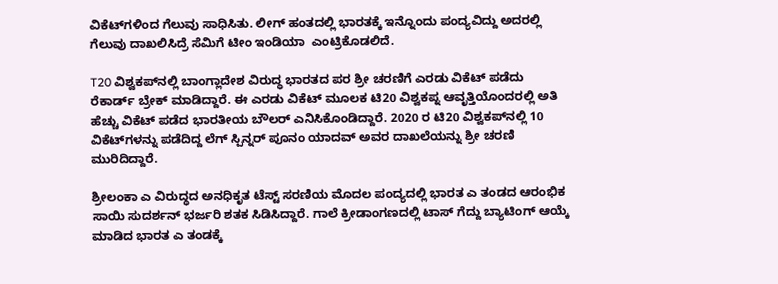ವಿಕೆಟ್‌ಗಳಿಂದ ಗೆಲುವು ಸಾಧಿಸಿತು. ಲೀಗ್ ಹಂತದಲ್ಲಿ ಭಾರತಕ್ಕೆ ಇನ್ನೊಂದು ಪಂದ್ಯವಿದ್ದು ಅದರಲ್ಲಿ ಗೆಲುವು ದಾಖಲಿಸಿದ್ರೆ ಸೆಮಿಗೆ ಟೀಂ ಇಂಡಿಯಾ  ಎಂಟ್ರಿಕೊಡಲಿದೆ.

T20 ವಿಶ್ವಕಪ್‌ನಲ್ಲಿ ಬಾಂಗ್ಲಾದೇಶ ವಿರುದ್ಧ ಭಾರತದ ಪರ ಶ್ರೀ ಚರಣಿಗೆ ಎರಡು ವಿಕೆಟ್ ಪಡೆದು ರೆಕಾರ್ಡ್ ಬ್ರೇಕ್ ಮಾಡಿದ್ದಾರೆ. ಈ ಎರಡು ವಿಕೆಟ್ ಮೂಲಕ ಟಿ20 ವಿಶ್ವಕಪ್ನ ಆವೃತ್ತಿಯೊಂದರಲ್ಲಿ ಅತಿ ಹೆಚ್ಚು ವಿಕೆಟ್ ಪಡೆದ ಭಾರತೀಯ ಬೌಲರ್ ಎನಿಸಿಕೊಂಡಿದ್ದಾರೆ. 2020 ರ ಟಿ20 ವಿಶ್ವಕಪ್‌ನಲ್ಲಿ 10 ವಿಕೆಟ್‌ಗಳನ್ನು ಪಡೆದಿದ್ದ ಲೆಗ್ ಸ್ಪಿನ್ನರ್ ಪೂನಂ ಯಾದವ್ ಅವರ ದಾಖಲೆಯನ್ನು ಶ್ರೀ ಚರಣಿ ಮುರಿದಿದ್ದಾರೆ.

ಶ್ರೀಲಂಕಾ ಎ ವಿರುದ್ಧದ ಅನಧಿಕೃತ ಟೆಸ್ಟ್ ಸರಣಿಯ ಮೊದಲ ಪಂದ್ಯದಲ್ಲಿ ಭಾರತ ಎ ತಂಡದ ಆರಂಭಿಕ ಸಾಯಿ ಸುದರ್ಶನ್ ಭರ್ಜರಿ ಶತಕ ಸಿಡಿಸಿದ್ದಾರೆ. ಗಾಲೆ ಕ್ರೀಡಾಂಗಣದಲ್ಲಿ ಟಾಸ್ ಗೆದ್ದು ಬ್ಯಾಟಿಂಗ್ ಆಯ್ಕೆ ಮಾಡಿದ ಭಾರತ ಎ ತಂಡಕ್ಕೆ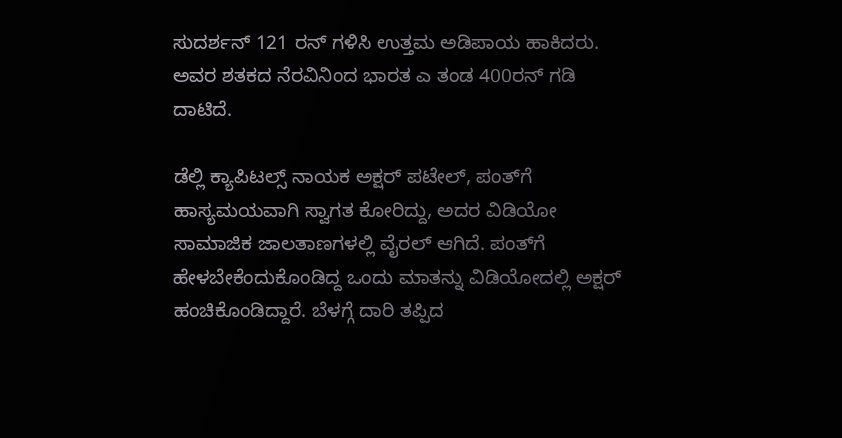ಸುದರ್ಶನ್ 121 ರನ್ ಗಳಿಸಿ ಉತ್ತಮ ಅಡಿಪಾಯ ಹಾಕಿದರು. ಅವರ ಶತಕದ ನೆರವಿನಿಂದ ಭಾರತ ಎ ತಂಡ 400ರನ್ ಗಡಿ ದಾಟಿದೆ.

ಡೆಲ್ಲಿ ಕ್ಯಾಪಿಟಲ್ಸ್ ನಾಯಕ ಅಕ್ಷರ್ ಪಟೇಲ್, ಪಂತ್‌ಗೆ ಹಾಸ್ಯಮಯವಾಗಿ ಸ್ವಾಗತ ಕೋರಿದ್ದು, ಅದರ ವಿಡಿಯೋ ಸಾಮಾಜಿಕ ಜಾಲತಾಣಗಳಲ್ಲಿ ವೈರಲ್ ಆಗಿದೆ. ಪಂತ್‌ಗೆ ಹೇಳಬೇಕೆಂದುಕೊಂಡಿದ್ದ ಒಂದು ಮಾತನ್ನು ವಿಡಿಯೋದಲ್ಲಿ ಅಕ್ಷರ್ ಹಂಚಿಕೊಂಡಿದ್ದಾರೆ. ಬೆಳಗ್ಗೆ ದಾರಿ ತಪ್ಪಿದ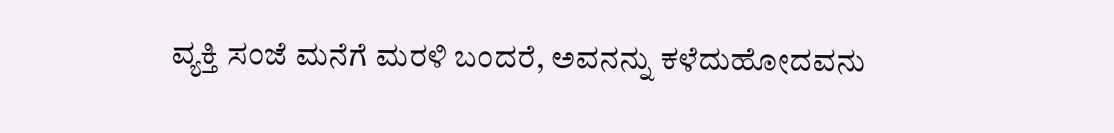ವ್ಯಕ್ತಿ ಸಂಜೆ ಮನೆಗೆ ಮರಳಿ ಬಂದರೆ, ಅವನನ್ನು ಕಳೆದುಹೋದವನು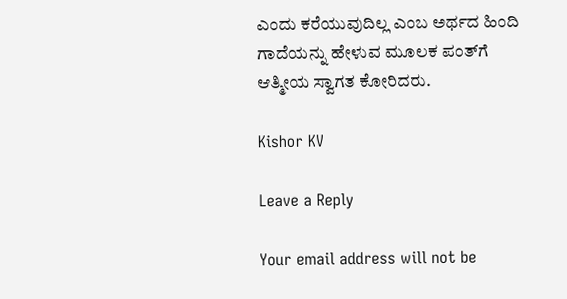ಎಂದು ಕರೆಯುವುದಿಲ್ಲ ಎಂಬ ಅರ್ಥದ ಹಿಂದಿ ಗಾದೆಯನ್ನು ಹೇಳುವ ಮೂಲಕ ಪಂತ್‌ಗೆ ಆತ್ಮೀಯ ಸ್ವಾಗತ ಕೋರಿದರು.

Kishor KV

Leave a Reply

Your email address will not be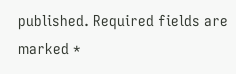published. Required fields are marked *